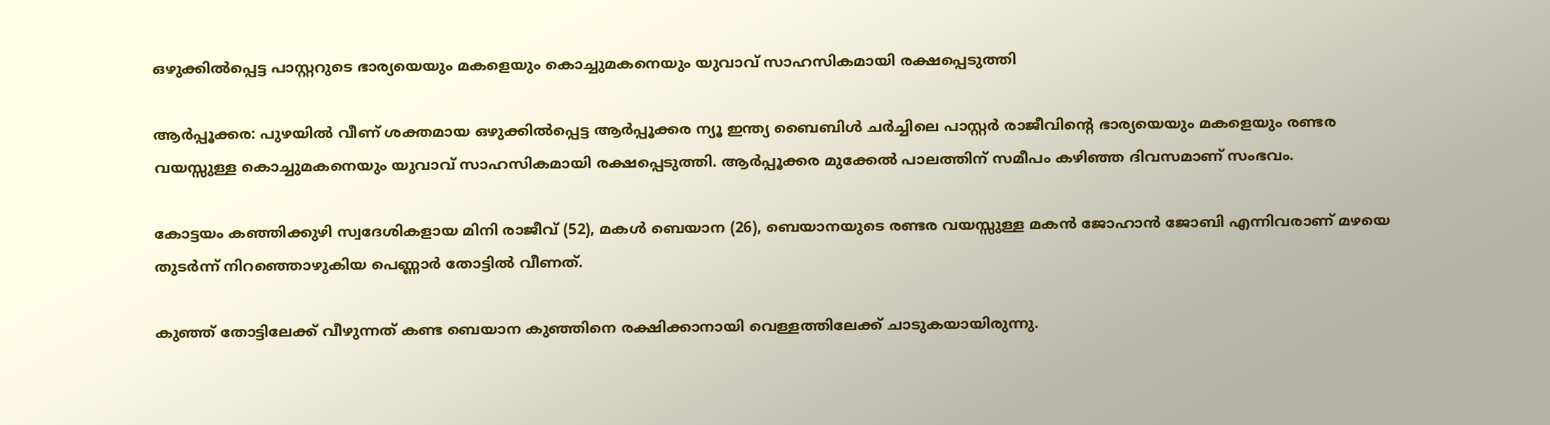ഒഴുക്കിൽപ്പെട്ട പാസ്റ്ററുടെ ഭാര്യയെയും മകളെയും കൊച്ചുമകനെയും യുവാവ് സാഹസികമായി രക്ഷപ്പെടുത്തി

ആർപ്പൂക്കര: പുഴയിൽ വീണ് ശക്തമായ ഒഴുക്കിൽപ്പെട്ട ആർപ്പൂക്കര ന്യൂ ഇന്ത്യ ബൈബിൾ ചർച്ചിലെ പാസ്റ്റർ രാജീവിന്റെ ഭാര്യയെയും മകളെയും രണ്ടര വയസ്സുള്ള കൊച്ചുമകനെയും യുവാവ് സാഹസികമായി രക്ഷപ്പെടുത്തി. ആർപ്പൂക്കര മുക്കേൽ പാലത്തിന് സമീപം കഴിഞ്ഞ ദിവസമാണ് സംഭവം.

കോട്ടയം കഞ്ഞിക്കുഴി സ്വദേശികളായ മിനി രാജീവ് (52), മകൾ ബെയാന (26), ബെയാനയുടെ രണ്ടര വയസ്സുള്ള മകൻ ജോഹാൻ ജോബി എന്നിവരാണ് മഴയെ തുടർന്ന് നിറഞ്ഞൊഴുകിയ പെണ്ണാർ തോട്ടിൽ വീണത്.

കുഞ്ഞ് തോട്ടിലേക്ക് വീഴുന്നത് കണ്ട ബെയാന കുഞ്ഞിനെ രക്ഷിക്കാനായി വെള്ളത്തിലേക്ക് ചാടുകയായിരുന്നു.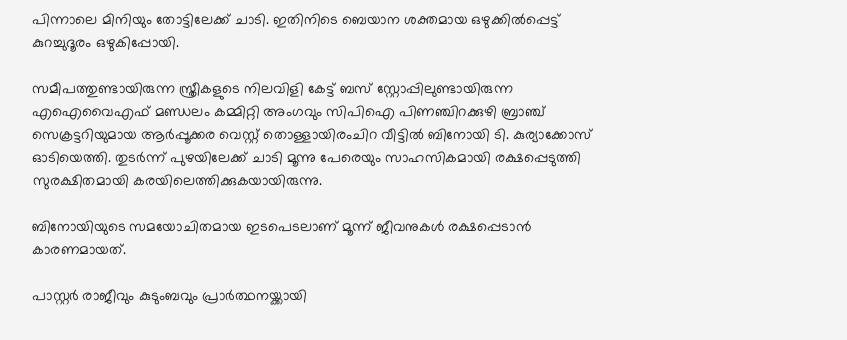പിന്നാലെ മിനിയും തോട്ടിലേക്ക് ചാടി. ഇതിനിടെ ബെയാന ശക്തമായ ഒഴുക്കിൽപ്പെട്ട് കുറച്ചുദൂരം ഒഴുകിപ്പോയി.

സമീപത്തുണ്ടായിരുന്ന സ്ത്രീകളുടെ നിലവിളി കേട്ട് ബസ് സ്റ്റോപ്പിലുണ്ടായിരുന്ന എഐവൈഎഫ് മണ്ഡലം കമ്മിറ്റി അംഗവും സിപിഐ പിണഞ്ചിറക്കുഴി ബ്രാഞ്ച് സെക്രട്ടറിയുമായ ആർപ്പൂക്കര വെസ്റ്റ് തൊള്ളായിരംചിറ വീട്ടിൽ ബിനോയി ടി. കുര്യാക്കോസ് ഓടിയെത്തി. തുടർന്ന് പുഴയിലേക്ക് ചാടി മൂന്നു പേരെയും സാഹസികമായി രക്ഷപ്പെടുത്തി സുരക്ഷിതമായി കരയിലെത്തിക്കുകയായിരുന്നു.

ബിനോയിയുടെ സമയോചിതമായ ഇടപെടലാണ് മൂന്ന് ജീവനുകൾ രക്ഷപ്പെടാൻ കാരണമായത്.

പാസ്റ്റർ രാജീവും കുടുംബവും പ്രാർത്ഥനയ്ക്കായി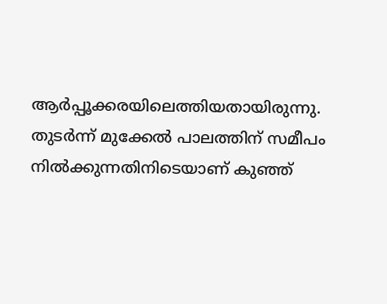ആർപ്പൂക്കരയിലെത്തിയതായിരുന്നു. തുടർന്ന് മുക്കേൽ പാലത്തിന് സമീപം നിൽക്കുന്നതിനിടെയാണ് കുഞ്ഞ്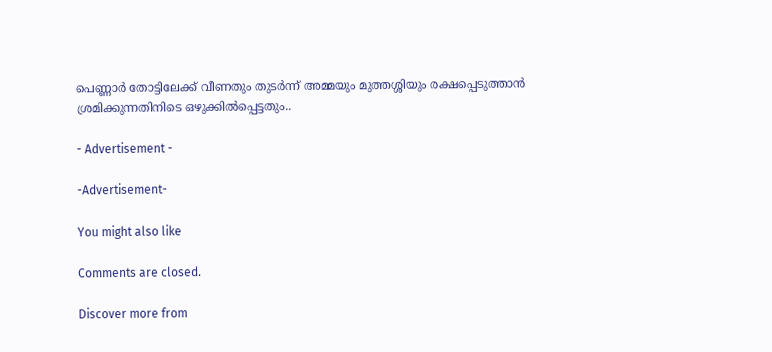പെണ്ണാർ തോട്ടിലേക്ക് വീണതും തുടർന്ന് അമ്മയും മുത്തശ്ശിയും രക്ഷപ്പെടുത്താൻ ശ്രമിക്കുന്നതിനിടെ ഒഴുക്കിൽപ്പെട്ടതും..

- Advertisement -

-Advertisement-

You might also like

Comments are closed.

Discover more from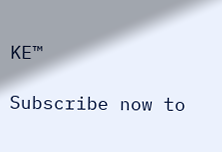KE™

Subscribe now to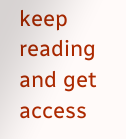keep reading and get access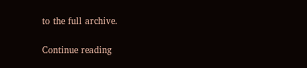to the full archive.

Continue reading